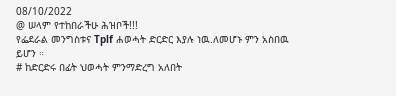08/10/2022
@ ሠላም የተከበራችሁ ሕዝቦች!!!
የፌደራል መንግስቱና Tplf ሐወሓት ድርድር እያሉ ነዉ.ለመሆኑ ምን አስበዉ ይሆን ።
# ከድርድሩ በፊት ህወሓት ምንማድረግ አለበት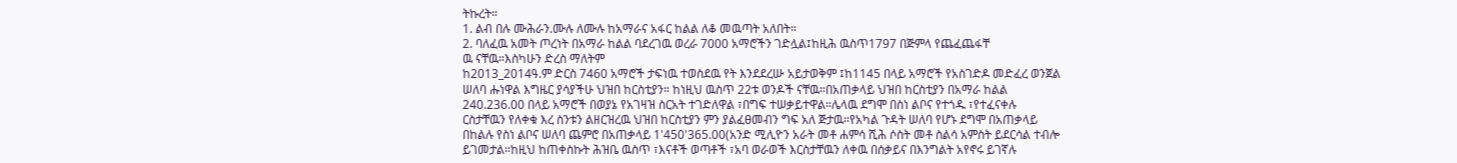ትኩረት።
1. ልብ በሉ ሙሕራን.ሙሉ ለሙሉ ከአማራና አፋር ከልል ለቆ መዉጣት አለበት።
2. ባለፈዉ አመት ጦረነት በአማራ ከልል ባደረገዉ ወረራ 7000 አማሮችን ገድሏል፤ከዚሕ ዉስጥ1797 በጅምላ የጨፈጨፋቸ
ዉ ናቸዉ።እስካሁን ድረስ ማለትም
ከ2013_2014ዓ.ም ድርስ 7460 አማሮች ታፍነዉ ተወስደዉ የት እንደደረሡ አይታወቅም ፤ከ1145 በላይ አማሮች የአስገድዶ መድፈረ ወንጀል ሠለባ ሑነዋል እግዜር ያሳያችሁ ህዝበ ከርስቲያን። ከነዚህ ዉስጥ 22ቱ ወንዶች ናቸዉ።በአጠቃላይ ህዝበ ከርስቲያን በአማራ ከልል 240.236.00 በላይ አማሮች በወያኔ የአገዛዝ ስርአት ተገድለዋል ፣በግፍ ተሠቃይተዋል።ሌላዉ ደግሞ በስነ ልቦና የተጎዱ ፣የተፈናቀሉ ርስታቸዉን የለቀቁ እረ ስንቱን ልዘርዝረዉ ህዝበ ከርስቲያን ምን ያልፈፀመብን ግፍ አለ ጅታዉ።የአካል ጉዳት ሠለባ የሆኑ ደግሞ በአጠቃላይ በከልሉ የስነ ልቦና ሠለባ ጨምሮ በአጠቃላይ 1'450'365.00(አንድ ሚሊዮን አራት መቶ ሐምሳ ሺሕ ሶስት መቶ ስልሳ አምስት ይደርሳል ተብሎ ይገመታል።ከዚህ ከጠቀስኩት ሕዝቤ ዉስጥ ፣እናቶች ወጣቶች ፣አባ ወራወች እርስታቸዉን ለቀዉ በሰቃይና በእንግልት አየኖሩ ይገኛሉ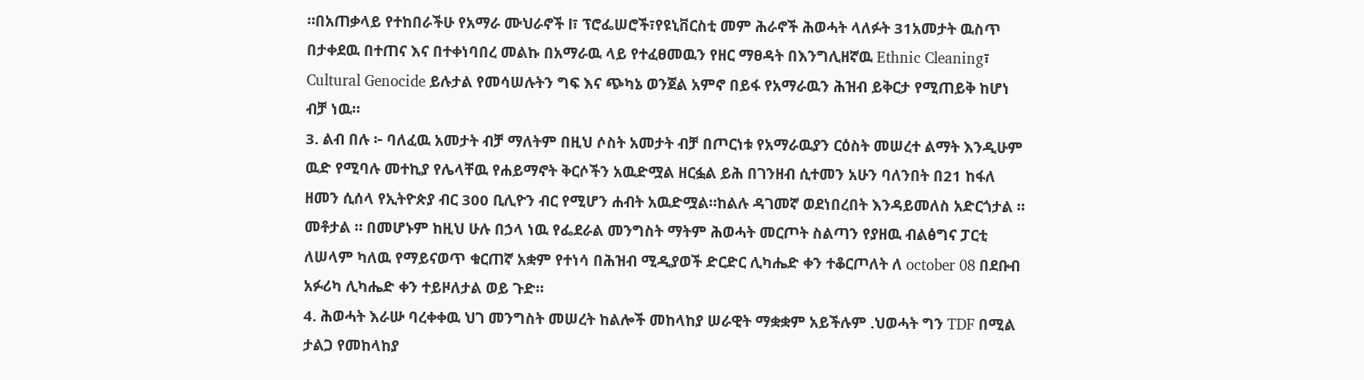።በአጠቃላይ የተከበራችሁ የአማራ ሙህራኖች l፣ ፕሮፌሠሮች፣የዩኒቨርስቲ መም ሕራኖች ሕወሓት ላለፉት 31አመታት ዉስጥ በታቀደዉ በተጠና እና በተቀነባበረ መልኩ በአማራዉ ላይ የተፈፀመዉን የዘር ማፀዳት በእንግሊዘኛዉ Ethnic Cleaning፣
Cultural Genocide ይሉታል የመሳሠሉትን ግፍ እና ጭካኔ ወንጀል አምኖ በይፋ የአማራዉን ሕዝብ ይቅርታ የሚጠይቅ ከሆነ ብቻ ነዉ።
3. ልብ በሉ ፦ ባለፈዉ አመታት ብቻ ማለትም በዚህ ሶስት አመታት ብቻ በጦርነቱ የአማራዉያን ርዕስት መሠረተ ልማት እንዲሁም ዉድ የሚባሉ መተኪያ የሌላቸዉ የሐይማኖት ቅርሶችን አዉድሟል ዘርፏል ይሕ በገንዘብ ሲተመን አሁን ባለንበት በ21 ከፋለ ዘመን ሲሰላ የኢትዮጵያ ብር 300 ቢሊዮን ብር የሚሆን ሐብት አዉድሟል።ከልሉ ዳገመኛ ወደነበረበት እንዳይመለስ አድርጎታል ። መቶታል ። በመሆኑም ከዚህ ሁሉ በኃላ ነዉ የፌደራል መንግስት ማትም ሕወሓት መርጦት ስልጣን የያዘዉ ብልፅግና ፓርቲ ለሠላም ካለዉ የማይናወጥ ቁርጠኛ አቋም የተነሳ በሕዝብ ሚዲያወች ድርድር ሊካሔድ ቀን ተቆርጦለት ለ october 08 በደቡብ አፉሪካ ሊካሔድ ቀን ተይዞለታል ወይ ጉድ።
4. ሕወሓት እራሡ ባረቀቀዉ ህገ መንግስት መሠረት ከልሎች መከላከያ ሠራዊት ማቋቋም አይችሉም .ህወሓት ግን TDF በሚል ታልጋ የመከላከያ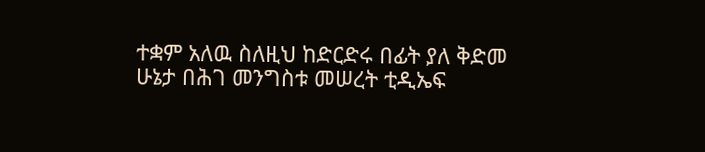ተቋም አለዉ ስለዚህ ከድርድሩ በፊት ያለ ቅድመ ሁኔታ በሕገ መንግስቱ መሠረት ቲዲኤፍ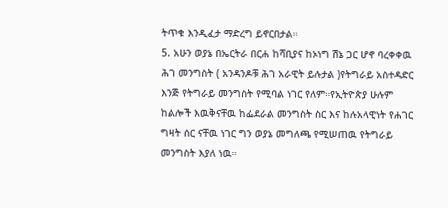ትጥቁ እንዲፈታ ማድረግ ይኖርበታል።
5. አሁን ወያኔ በኤርትራ በርሐ ከሻቢያና ከኦነግ ሽኔ ጋር ሆኖ ባረቀቀዉ ሕገ መንግስት ( አንዳንዶቹ ሕገ አራዊት ይሉታል )የትግራይ አስተዳድር እንጅ የትግራይ መንግስት የሚባል ነገር የለም።የኢትዮጵያ ሁሉም ከልሎች እዉቅናቸዉ ከፌደራል መንግስት ስር እና ከሉአላዊነት የሐገር ግዛት ሰር ናቸዉ ነገር ግን ወያኔ መግለጫ የሚሠጠዉ የትግራይ መንግስት እያለ ነዉ።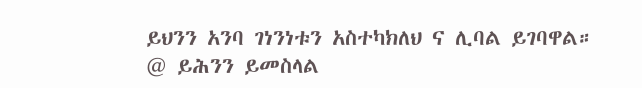ይህንን አንባ ገነንነቱን አስተካክለህ ና ሊባል ይገባዋል።
@ ይሕንን ይመስላል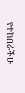የተከበራችሁ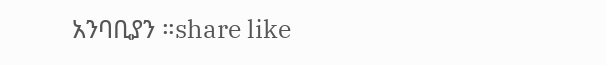አንባቢያን ።share like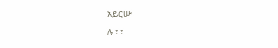አይርሡ
ሉ ፣ ፣